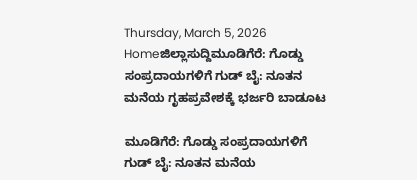Thursday, March 5, 2026
Homeಜಿಲ್ಲಾಸುದ್ದಿಮೂಡಿಗೆರೆ: ಗೊಡ್ಡು ಸಂಪ್ರದಾಯಗಳಿಗೆ ಗುಡ್‌ ಬೈ: ನೂತನ ಮನೆಯ ಗೃಹಪ್ರವೇಶಕ್ಕೆ ಭರ್ಜರಿ ಬಾಡೂಟ

ಮೂಡಿಗೆರೆ: ಗೊಡ್ಡು ಸಂಪ್ರದಾಯಗಳಿಗೆ ಗುಡ್‌ ಬೈ: ನೂತನ ಮನೆಯ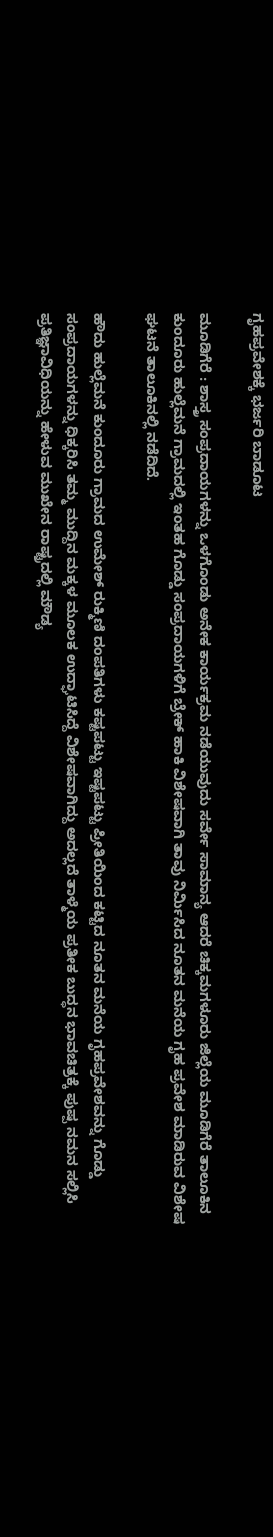ಗೃಹಪ್ರವೇಶಕ್ಕೆ ಭರ್ಜರಿ ಬಾಡೂಟ

ಮೂಡಿಗೆರೆ : ಶಾಸ್ತ್ರ ಸಂಪ್ರದಾಯಗಳನ್ನು ಒಳಗೊಂಡು ಅನೇಕ ಕಾರ್ಯಕ್ರಮ ನಡೆಯುವುದು ಸರ್ವೇ ಸಾಮಾನ್ಯ ಆದರೆ ಚಿಕ್ಕಮಗಳೂರು ಜಿಲ್ಲೆಯ ಮೂಡಿಗೆರೆ ತಾಲೂಕಿನ ಕುಂದೂರು ಹುಲ್ಲೆಮನೆ ಗ್ರಾಮದಲ್ಲಿ ಇಂತಹ ಗೊಡ್ಡು ಸಂಪ್ರದಾಯಗಳಿಗೆ ಬ್ರೇಕ್ ಹಾಕಿ ವಿಶೇಷವಾಗಿ ತಾವು ನಿರ್ಮಿಸಿದ ನೂತನ ಮನೆಯ ಗೃಹ ಪ್ರವೇಶ ಮಾಡಿರುವ ವಿಶೇಷ ಘಟನೆ ತಾಲೂಕಿನಲ್ಲಿ ನಡೆದಿದೆ.

ಹೌದು ಹುಲ್ಲೆಮನೆ ಕುಂದೂರು ಗ್ರಾಮದ ಉಮೇಶ್ ರುಕ್ಮಿಣಿ ದಂಪತಿಗಳು ಕಷ್ಟಪಟ್ಟು ಇಷ್ಟಪಟ್ಟು ಪ್ರೀತಿಯಿಂದ ಕಟ್ಟಿದ ನೂತನ ಮನೆಯ ಗೃಹಪ್ರವೇಶವನ್ನು ಗೊಡ್ಡು ಸಂಪ್ರದಾಯಗಳನ್ನು ಧಿಕ್ಕರಿಸಿ ತಮ್ಮ ಮುದ್ದಿನ ಮಕ್ಕಳ ಮೂಲಕ ಉದ್ಘಾಟಿಸಿದ್ದೆ ವಿಶೇಷವಾಗಿದ್ದು ಅದಲ್ಲದೆ ತಾಳ್ಮೆಯ ಪ್ರತೀಕ ಬುದ್ಧನ ಭಾವಚಿತ್ರಕ್ಕೆ ಪುಷ್ಪ ನಮನ ಸಲ್ಲಿಸಿ ಪ್ರತಿಜ್ಞಾವಿಧಿಯನ್ನು ಹೇಳುವ ಮುಖೇನ ರಾಷ್ಟ್ರದಲ್ಲಿ ಮೌಡ್ಯ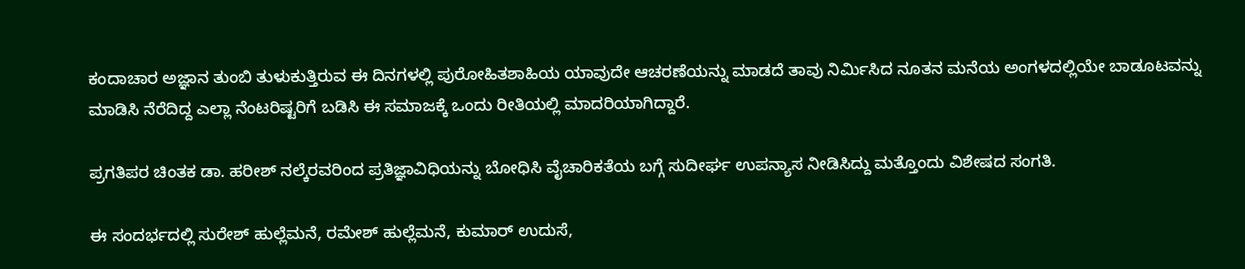ಕಂದಾಚಾರ ಅಜ್ಞಾನ ತುಂಬಿ ತುಳುಕುತ್ತಿರುವ ಈ ದಿನಗಳಲ್ಲಿ ಪುರೋಹಿತಶಾಹಿಯ ಯಾವುದೇ ಆಚರಣೆಯನ್ನು ಮಾಡದೆ ತಾವು ನಿರ್ಮಿಸಿದ ನೂತನ ಮನೆಯ ಅಂಗಳದಲ್ಲಿಯೇ ಬಾಡೂಟವನ್ನು ಮಾಡಿಸಿ ನೆರೆದಿದ್ದ ಎಲ್ಲಾ ನೆಂಟರಿಷ್ಟರಿಗೆ ಬಡಿಸಿ ಈ ಸಮಾಜಕ್ಕೆ ಒಂದು ರೀತಿಯಲ್ಲಿ ಮಾದರಿಯಾಗಿದ್ದಾರೆ.

ಪ್ರಗತಿಪರ ಚಿಂತಕ ಡಾ. ಹರೀಶ್ ನಲ್ಕೆರವರಿಂದ ಪ್ರತಿಜ್ಞಾವಿಧಿಯನ್ನು ಬೋಧಿಸಿ ವೈಚಾರಿಕತೆಯ ಬಗ್ಗೆ ಸುದೀರ್ಘ ಉಪನ್ಯಾಸ ನೀಡಿಸಿದ್ದು ಮತ್ತೊಂದು ವಿಶೇಷದ ಸಂಗತಿ.

ಈ ಸಂದರ್ಭದಲ್ಲಿ ಸುರೇಶ್ ಹುಲ್ಲೆಮನೆ, ರಮೇಶ್ ಹುಲ್ಲೆಮನೆ, ಕುಮಾರ್ ಉದುಸೆ,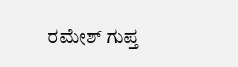ರಮೇಶ್ ಗುಪ್ತ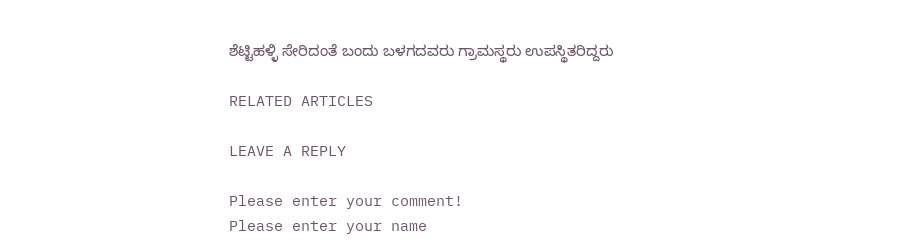ಶೆಟ್ಟಿಹಳ್ಳಿ ಸೇರಿದಂತೆ ಬಂದು ಬಳಗದವರು ಗ್ರಾಮಸ್ಥರು ಉಪಸ್ಥಿತರಿದ್ದರು

RELATED ARTICLES

LEAVE A REPLY

Please enter your comment!
Please enter your name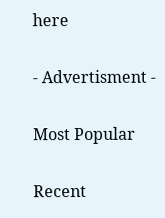here

- Advertisment -

Most Popular

Recent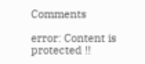Comments

error: Content is protected !!